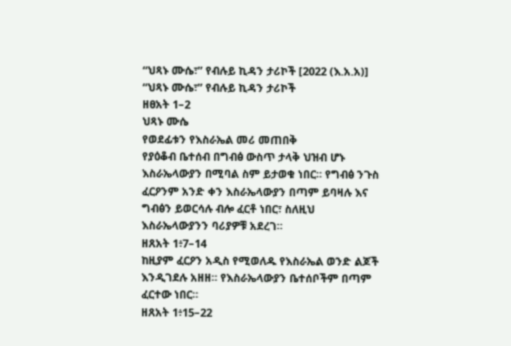“ህጻኑ ሙሴ፣” የብሉይ ኪዳን ታሪኮች [2022 (እ.አ.አ)]
“ህጻኑ ሙሴ፣” የብሉይ ኪዳን ታሪኮች
ዘፀአት 1–2
ህጻኑ ሙሴ
የወደፊቱን የእስራኤል መሪ መጠበቅ
የያዕቆብ ቤተሰብ በግብፅ ውስጥ ታላቅ ህዝብ ሆኑ እስራኤላውያን በሚባል ስም ይታወቁ ነበር። የግብፅ ንጉስ ፈርዖንም አንድ ቀን እስራኤላውያን በጣም ይባዛሉ እና ግብፅን ይወርሳሉ ብሎ ፈርቶ ነበር፣ ስለዚህ እስራኤላውያንን ባሪያዎቹ አደረገ።
ዘጸአት 1፥7–14
ከዚያም ፈርዖን አዲስ የሚወለዱ የእስራኤል ወንድ ልጆች እንዲገደሉ አዘዘ። የእስራኤላውያን ቤተሰቦችም በጣም ፈርተው ነበር።
ዘጸአት 1፥15–22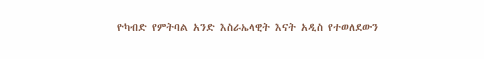ዮካብድ የምትባል አንድ እስራኤላዊት እናት አዲስ የተወለደውን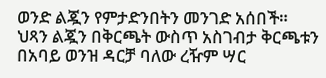ወንድ ልጇን የምታድንበትን መንገድ አሰበች። ህጻን ልጇን በቅርጫት ውስጥ አስገብታ ቅርጫቱን በአባይ ወንዝ ዳርቻ ባለው ረዥም ሣር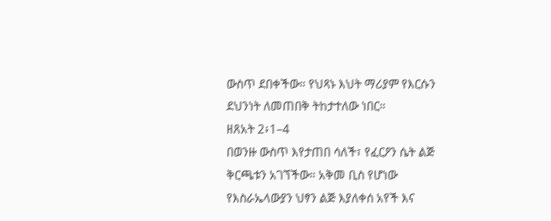ውስጥ ደበቀችው። የህጻኑ እህት ማሪያም የእርሱን ደህንነት ለመጠበቅ ትከታተለው ነበር።
ዘጸአት 2፥1–4
በወንዙ ውስጥ እየታጠበ ሳለች፣ የፈርዖን ሴት ልጅ ቅርጫቱን አገኘችው። አቅመ ቢስ የሆነው የእስራኤላውያን ህፃን ልጅ እያለቀሰ አየች እና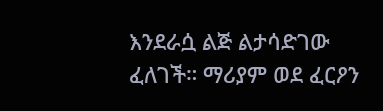እንደራሷ ልጅ ልታሳድገው ፈለገች። ማሪያም ወደ ፈርዖን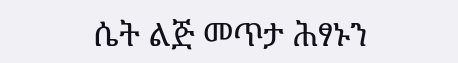ሴት ልጅ መጥታ ሕፃኑን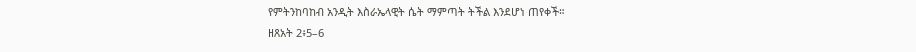የምትንከባከብ አንዲት እስራኤላዊት ሴት ማምጣት ትችል እንደሆነ ጠየቀች።
ዘጸአት 2፥5–6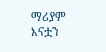ማሪያም እናቷን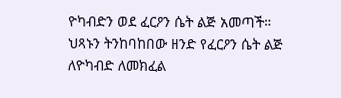ዮካብድን ወደ ፈርዖን ሴት ልጅ አመጣች። ህጻኑን ትንከባከበው ዘንድ የፈርዖን ሴት ልጅ ለዮካብድ ለመክፈል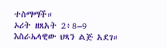ተስማማች።
ኦሪት ዘጸአት 2፥8–9
እስራኤላዊው ህጻን ልጅ አደገ።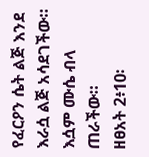የፈርዖን ሴት ልጅ እንደ እራሷ ልጅ አሳደገችው። እሷም ሙሴ ብላ ጠራችው።
ዘፀአት 2፥10፡